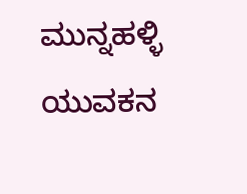ಮುನ್ನಹಳ್ಳಿ ಯುವಕನ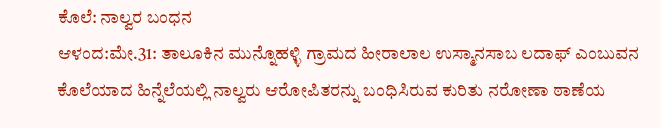ಕೊಲೆ: ನಾಲ್ವರ ಬಂಧನ
ಆಳಂದ:ಮೇ.31: ತಾಲೂಕಿನ ಮುನ್ನೊಹಳ್ಳಿ ಗ್ರಾಮದ ಹೀರಾಲಾಲ ಉಸ್ಮಾನಸಾಬ ಲದಾಫ್ ಎಂಬುವನ ಕೊಲೆಯಾದ ಹಿನ್ನೆಲೆಯಲ್ಲಿ ನಾಲ್ವರು ಆರೋಪಿತರನ್ನು ಬಂಧಿಸಿರುವ ಕುರಿತು ನರೋಣಾ ಠಾಣೆಯ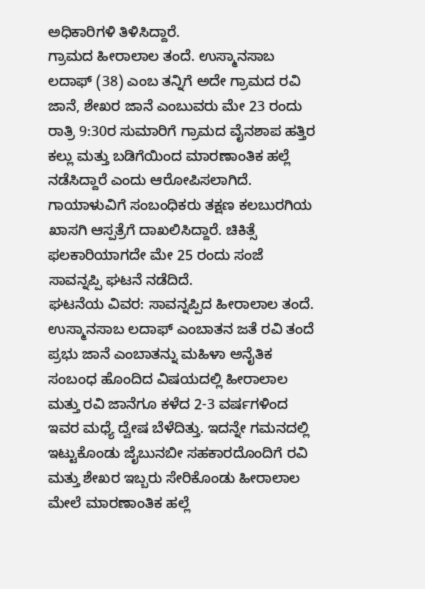ಅಧಿಕಾರಿಗಳಿ ತಿಳಿಸಿದ್ದಾರೆ.
ಗ್ರಾಮದ ಹೀರಾಲಾಲ ತಂದೆ. ಉಸ್ಮಾನಸಾಬ ಲದಾಫ್ (38) ಎಂಬ ತನ್ನಿಗೆ ಅದೇ ಗ್ರಾಮದ ರವಿ ಜಾನೆ, ಶೇಖರ ಜಾನೆ ಎಂಬುವರು ಮೇ 23 ರಂದು ರಾತ್ರಿ 9:30ರ ಸುಮಾರಿಗೆ ಗ್ರಾಮದ ವೈನಶಾಪ ಹತ್ತಿರ ಕಲ್ಲು ಮತ್ತು ಬಡಿಗೆಯಿಂದ ಮಾರಣಾಂತಿಕ ಹಲ್ಲೆ ನಡೆಸಿದ್ದಾರೆ ಎಂದು ಆರೋಪಿಸಲಾಗಿದೆ. ಗಾಯಾಳುವಿಗೆ ಸಂಬಂಧಿಕರು ತಕ್ಷಣ ಕಲಬುರಗಿಯ ಖಾಸಗಿ ಆಸ್ಪತ್ರೆಗೆ ದಾಖಲಿಸಿದ್ದಾರೆ. ಚಿಕಿತ್ಸೆ ಫಲಕಾರಿಯಾಗದೇ ಮೇ 25 ರಂದು ಸಂಜೆ ಸಾವನ್ನಪ್ಪಿ ಘಟನೆ ನಡೆದಿದೆ.
ಘಟನೆಯ ವಿವರ: ಸಾವನ್ನಪ್ಪಿದ ಹೀರಾಲಾಲ ತಂದೆ. ಉಸ್ಮಾನಸಾಬ ಲದಾಫ್ ಎಂಬಾತನ ಜತೆ ರವಿ ತಂದೆ ಪ್ರಭು ಜಾನೆ ಎಂಬಾತನ್ನು ಮಹಿಳಾ ಅನೈತಿಕ ಸಂಬಂಧ ಹೊಂದಿದ ವಿಷಯದಲ್ಲಿ ಹೀರಾಲಾಲ ಮತ್ತು ರವಿ ಜಾನೆಗೂ ಕಳೆದ 2-3 ವರ್ಷಗಳಿಂದ ಇವರ ಮಧ್ಯೆ ದ್ವೇಷ ಬೆಳೆದಿತ್ತು. ಇದನ್ನೇ ಗಮನದಲ್ಲಿ ಇಟ್ಟುಕೊಂಡು ಜೈಬುನಬೀ ಸಹಕಾರದೊಂದಿಗೆ ರವಿ ಮತ್ತು ಶೇಖರ ಇಬ್ಬರು ಸೇರಿಕೊಂಡು ಹೀರಾಲಾಲ ಮೇಲೆ ಮಾರಣಾಂತಿಕ ಹಲ್ಲೆ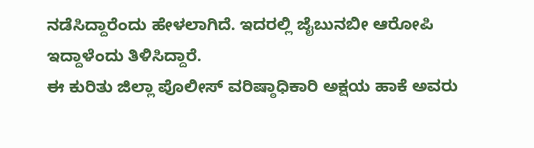ನಡೆಸಿದ್ದಾರೆಂದು ಹೇಳಲಾಗಿದೆ. ಇದರಲ್ಲಿ ಜೈಬುನಬೀ ಆರೋಪಿ ಇದ್ದಾಳೆಂದು ತಿಳಿಸಿದ್ದಾರೆ.
ಈ ಕುರಿತು ಜಿಲ್ಲಾ ಪೊಲೀಸ್ ವರಿಷ್ಠಾಧಿಕಾರಿ ಅಕ್ಷಯ ಹಾಕೆ ಅವರು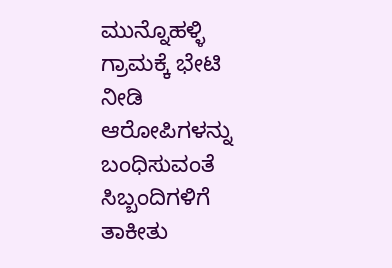ಮುನ್ನೊಹಳ್ಳಿ ಗ್ರಾಮಕ್ಕೆ ಭೇಟಿ ನೀಡಿ ಆರೋಪಿಗಳನ್ನು ಬಂಧಿಸುವಂತೆ ಸಿಬ್ಬಂದಿಗಳಿಗೆ ತಾಕೀತು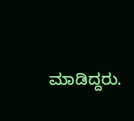ಮಾಡಿದ್ದರು.